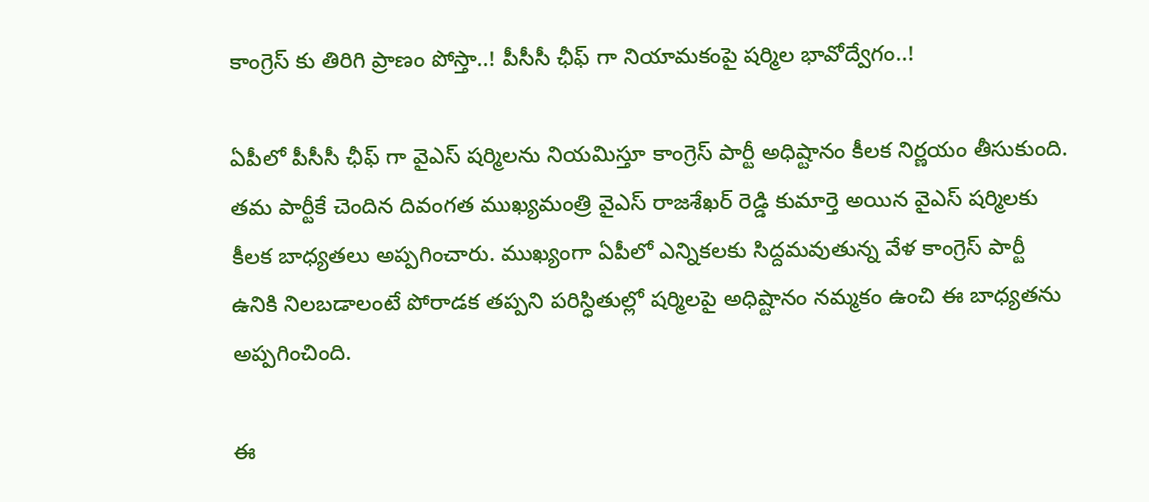కాంగ్రెస్ కు తిరిగి ప్రాణం పోస్తా..! పీసీసీ ఛీఫ్ గా నియామకంపై షర్మిల భావోద్వేగం..!

ఏపీలో పీసీసీ ఛీఫ్ గా వైఎస్ షర్మిలను నియమిస్తూ కాంగ్రెస్ పార్టీ అధిష్టానం కీలక నిర్ణయం తీసుకుంది. తమ పార్టీకే చెందిన దివంగత ముఖ్యమంత్రి వైఎస్ రాజశేఖర్ రెడ్డి కుమార్తె అయిన వైఎస్ షర్మిలకు కీలక బాధ్యతలు అప్పగించారు. ముఖ్యంగా ఏపీలో ఎన్నికలకు సిద్దమవుతున్న వేళ కాంగ్రెస్ పార్టీ ఉనికి నిలబడాలంటే పోరాడక తప్పని పరిస్ధితుల్లో షర్మిలపై అధిష్టానం నమ్మకం ఉంచి ఈ బాధ్యతను అప్పగించింది.

ఈ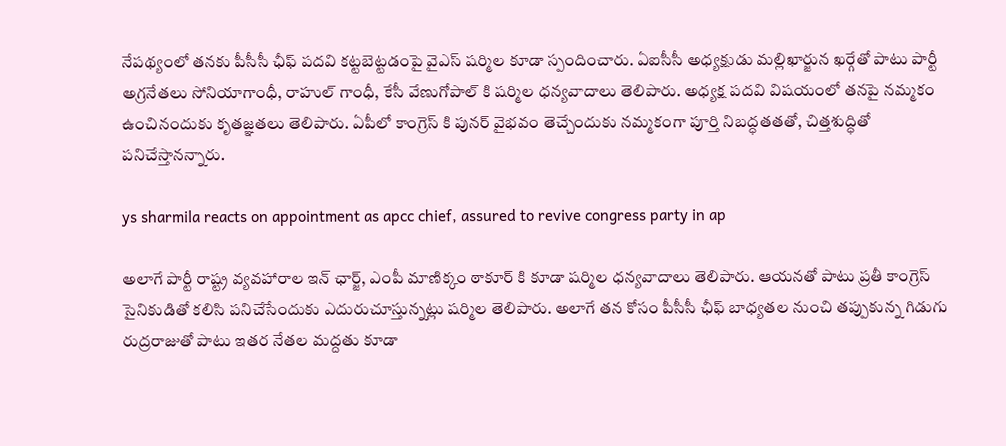నేపథ్యంలో తనకు పీసీసీ ఛీఫ్ పదవి కట్టబెట్టడంపై వైఎస్ షర్మిల కూడా స్పందించారు. ఏఐసీసీ అధ్యక్షుడు మల్లిఖార్జున ఖర్గేతో పాటు పార్టీ అగ్రనేతలు సోనియాగాంధీ, రాహుల్ గాంధీ, కేసీ వేణుగోపాల్ కి షర్మిల ధన్యవాదాలు తెలిపారు. అధ్యక్ష పదవి విషయంలో తనపై నమ్మకం ఉంచినందుకు కృతజ్ఞతలు తెలిపారు. ఏపీలో కాంగ్రెస్ కి పునర్ వైభవం తెచ్చేందుకు నమ్మకంగా పూర్తి నిబద్ధతతతో, చిత్తశుద్ధితో పనిచేస్తానన్నారు.

ys sharmila reacts on appointment as apcc chief, assured to revive congress party in ap

అలాగే పార్టీ రాష్ట్ర వ్యవహారాల ఇన్ ఛార్జ్, ఎంపీ మాణిక్కం ఠాకూర్ కి కూడా షర్మిల ధన్యవాదాలు తెలిపారు. ఆయనతో పాటు ప్రతీ కాంగ్రెస్ సైనికుడితో కలిసి పనిచేసేందుకు ఎదురుచూస్తున్నట్లు షర్మిల తెలిపారు. అలాగే తన కోసం పీసీసీ ఛీఫ్ బాధ్యతల నుంచి తప్పుకున్న గిడుగు రుద్రరాజుతో పాటు ఇతర నేతల మద్దతు కూడా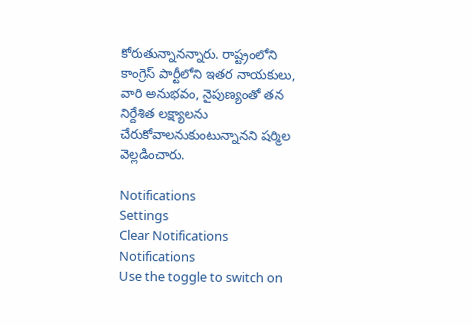కోరుతున్నానన్నారు. రాష్ట్రంలోని కాంగ్రెస్ పార్టీలోని ఇతర నాయకులు, వారి అనుభవం, నైపుణ్యంతో తన నిర్దేశిత లక్ష్యాలను చేరుకోవాలనుకుంటున్నానని షర్మిల వెల్లడించారు.

Notifications
Settings
Clear Notifications
Notifications
Use the toggle to switch on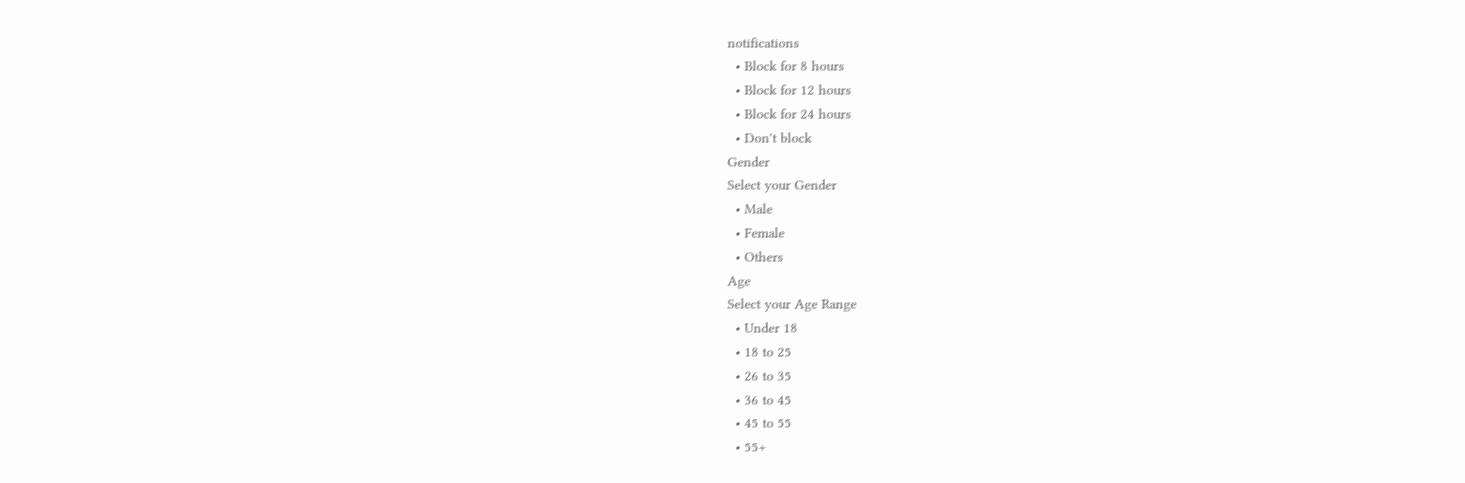notifications
  • Block for 8 hours
  • Block for 12 hours
  • Block for 24 hours
  • Don't block
Gender
Select your Gender
  • Male
  • Female
  • Others
Age
Select your Age Range
  • Under 18
  • 18 to 25
  • 26 to 35
  • 36 to 45
  • 45 to 55
  • 55+